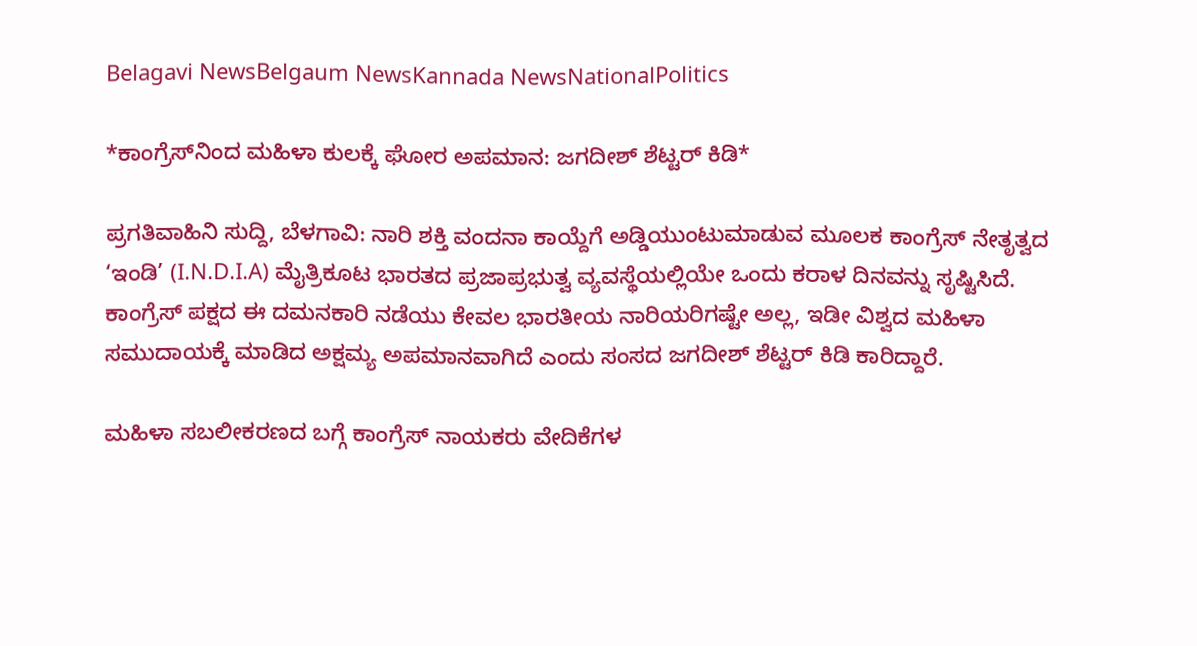Belagavi NewsBelgaum NewsKannada NewsNationalPolitics

*ಕಾಂಗ್ರೆಸ್‌ನಿಂದ ಮಹಿಳಾ ಕುಲಕ್ಕೆ ಘೋರ ಅಪಮಾನ: ಜಗದೀಶ್ ಶೆಟ್ಟರ್ ಕಿಡಿ*

ಪ್ರಗತಿವಾಹಿನಿ ಸುದ್ದಿ, ಬೆಳಗಾವಿ: ನಾರಿ ಶಕ್ತಿ ವಂದನಾ ಕಾಯ್ದೆಗೆ ಅಡ್ಡಿಯುಂಟುಮಾಡುವ ಮೂಲಕ ಕಾಂಗ್ರೆಸ್ ನೇತೃತ್ವದ ‘ಇಂಡಿ’ (I.N.D.I.A) ಮೈತ್ರಿಕೂಟ ಭಾರತದ ಪ್ರಜಾಪ್ರಭುತ್ವ ವ್ಯವಸ್ಥೆಯಲ್ಲಿಯೇ ಒಂದು ಕರಾಳ ದಿನವನ್ನು ಸೃಷ್ಟಿಸಿದೆ. ಕಾಂಗ್ರೆಸ್ ಪಕ್ಷದ ಈ ದಮನಕಾರಿ ನಡೆಯು ಕೇವಲ ಭಾರತೀಯ ನಾರಿಯರಿಗಷ್ಟೇ ಅಲ್ಲ, ಇಡೀ ವಿಶ್ವದ ಮಹಿಳಾ ಸಮುದಾಯಕ್ಕೆ ಮಾಡಿದ ಅಕ್ಷಮ್ಯ ಅಪಮಾನವಾಗಿದೆ ಎಂದು ಸಂಸದ ಜಗದೀಶ್ ಶೆಟ್ಟರ್ ಕಿಡಿ ಕಾರಿದ್ದಾರೆ.

ಮಹಿಳಾ ಸಬಲೀಕರಣದ ಬಗ್ಗೆ ಕಾಂಗ್ರೆಸ್ ನಾಯಕರು ವೇದಿಕೆಗಳ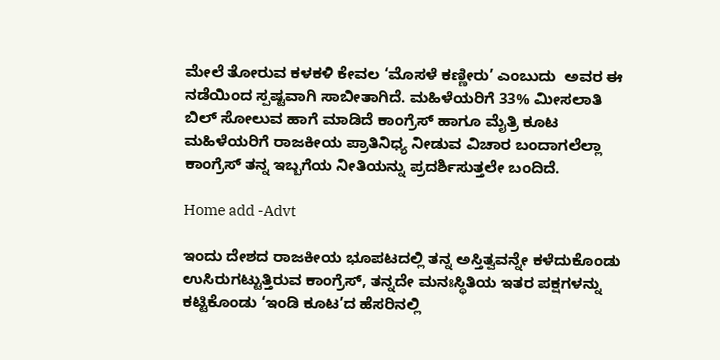ಮೇಲೆ ತೋರುವ ಕಳಕಳಿ ಕೇವಲ ‘ಮೊಸಳೆ ಕಣ್ಣೀರು’ ಎಂಬುದು  ಅವರ ಈ ನಡೆಯಿಂದ ಸ್ಪಷ್ಟವಾಗಿ ಸಾಬೀತಾಗಿದೆ. ಮಹಿಳೆಯರಿಗೆ 33% ಮೀಸಲಾತಿ ಬಿಲ್‌ ಸೋಲುವ ಹಾಗೆ ಮಾಡಿದೆ ಕಾಂಗ್ರೆಸ್ ಹಾಗೂ ಮೈತ್ರಿ ಕೂಟ ಮಹಿಳೆಯರಿಗೆ ರಾಜಕೀಯ ಪ್ರಾತಿನಿಧ್ಯ ನೀಡುವ ವಿಚಾರ ಬಂದಾಗಲೆಲ್ಲಾ ಕಾಂಗ್ರೆಸ್ ತನ್ನ ಇಬ್ಬಗೆಯ ನೀತಿಯನ್ನು ಪ್ರದರ್ಶಿಸುತ್ತಲೇ ಬಂದಿದೆ.

Home add -Advt

ಇಂದು ದೇಶದ ರಾಜಕೀಯ ಭೂಪಟದಲ್ಲಿ ತನ್ನ ಅಸ್ತಿತ್ವವನ್ನೇ ಕಳೆದುಕೊಂಡು ಉಸಿರುಗಟ್ಟುತ್ತಿರುವ ಕಾಂಗ್ರೆಸ್, ತನ್ನದೇ ಮನಃಸ್ಥಿತಿಯ ಇತರ ಪಕ್ಷಗಳನ್ನು ಕಟ್ಟಿಕೊಂಡು ‘ಇಂಡಿ ಕೂಟ’ದ ಹೆಸರಿನಲ್ಲಿ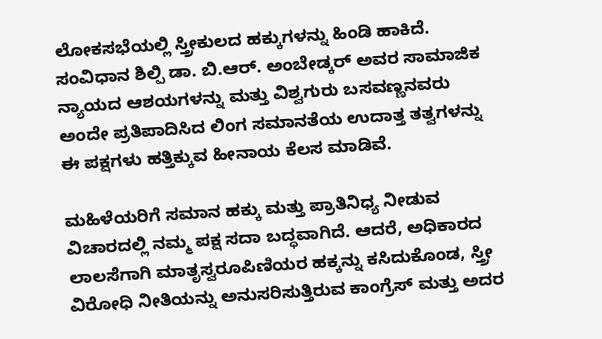ಲೋಕಸಭೆಯಲ್ಲಿ ಸ್ತ್ರೀಕುಲದ ಹಕ್ಕುಗಳನ್ನು ಹಿಂಡಿ ಹಾಕಿದೆ. ಸಂವಿಧಾನ ಶಿಲ್ಪಿ ಡಾ. ಬಿ.ಆರ್. ಅಂಬೇಡ್ಕರ್ ಅವರ ಸಾಮಾಜಿಕ ನ್ಯಾಯದ ಆಶಯಗಳನ್ನು ಮತ್ತು ವಿಶ್ವಗುರು ಬಸವಣ್ಣನವರು ಅಂದೇ ಪ್ರತಿಪಾದಿಸಿದ ಲಿಂಗ ಸಮಾನತೆಯ ಉದಾತ್ತ ತತ್ವಗಳನ್ನು ಈ ಪಕ್ಷಗಳು ಹತ್ತಿಕ್ಕುವ ಹೀನಾಯ ಕೆಲಸ ಮಾಡಿವೆ.

ಮಹಿಳೆಯರಿಗೆ ಸಮಾನ ಹಕ್ಕು ಮತ್ತು ಪ್ರಾತಿನಿಧ್ಯ ನೀಡುವ ವಿಚಾರದಲ್ಲಿ ನಮ್ಮ ಪಕ್ಷ ಸದಾ ಬದ್ಧವಾಗಿದೆ. ಆದರೆ, ಅಧಿಕಾರದ ಲಾಲಸೆಗಾಗಿ ಮಾತೃಸ್ವರೂಪಿಣಿಯರ ಹಕ್ಕನ್ನು ಕಸಿದುಕೊಂಡ, ಸ್ತ್ರೀ ವಿರೋಧಿ ನೀತಿಯನ್ನು ಅನುಸರಿಸುತ್ತಿರುವ ಕಾಂಗ್ರೆಸ್ ಮತ್ತು ಅದರ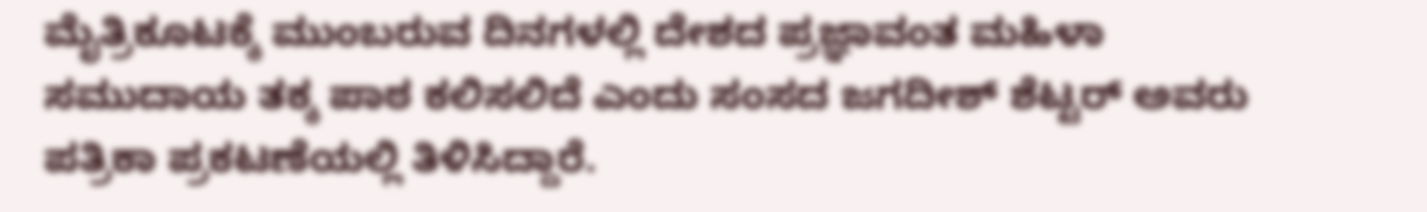ಮೈತ್ರಿಕೂಟಕ್ಕೆ ಮುಂಬರುವ ದಿನಗಳಲ್ಲಿ ದೇಶದ ಪ್ರಜ್ಞಾವಂತ ಮಹಿಳಾ ಸಮುದಾಯ ತಕ್ಕ ಪಾಠ ಕಲಿಸಲಿದೆ ಎಂದು ಸಂಸದ ಜಗದೀಶ್ ಶೆಟ್ಟರ್ ಅವರು ಪತ್ರಿಕಾ ಪ್ರಕಟಣೆಯಲ್ಲಿ ತಿಳಿಸಿದ್ದಾರೆ.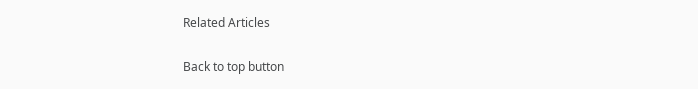Related Articles

Back to top button